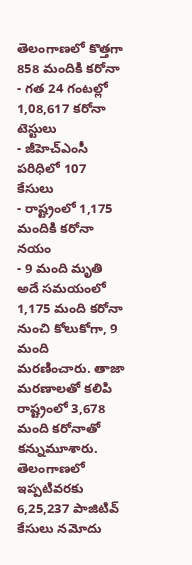తెలంగాణలో కొత్తగా 858 మందికి కరోనా
- గత 24 గంటల్లో 1,08,617 కరోనా టెస్టులు
- జీహెచ్ఎంసీ పరిధిలో 107 కేసులు
- రాష్ట్రంలో 1,175 మందికి కరోనా నయం
- 9 మంది మృతి
అదే సమయంలో 1,175 మంది కరోనా నుంచి కోలుకోగా, 9 మంది మరణించారు. తాజా మరణాలతో కలిపి రాష్ట్రంలో 3,678 మంది కరోనాతో కన్నుమూశారు. తెలంగాణలో ఇప్పటివరకు 6,25,237 పాజిటివ్ కేసులు నమోదు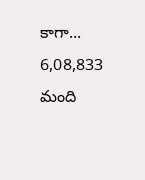కాగా... 6,08,833 మంది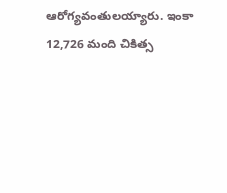ఆరోగ్యవంతులయ్యారు. ఇంకా 12,726 మంది చికిత్స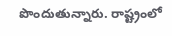పొందుతున్నారు. రాష్ట్రంలో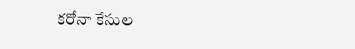కరోనా కేసుల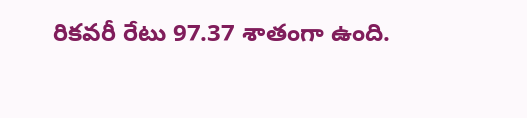రికవరీ రేటు 97.37 శాతంగా ఉంది.